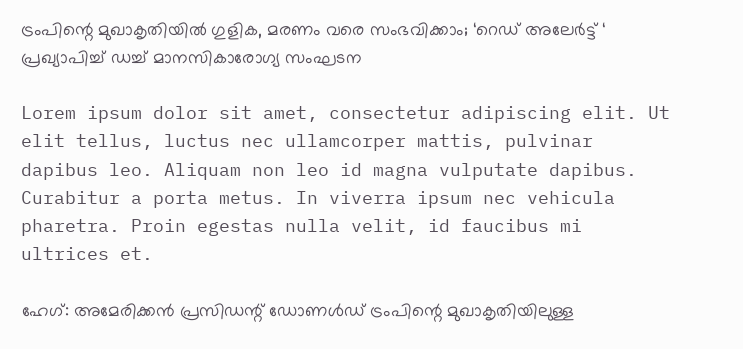ട്രംപിന്റെ മുഖാകൃതിയില്‍ ഗുളിക, മരണം വരെ സംഭവിക്കാം; ‘റെഡ് അലേര്‍ട്ട് ‘ പ്രഖ്യാപിച്ച് ഡച്ച് മാനസികാരോഗ്യ സംഘടന

Lorem ipsum dolor sit amet, consectetur adipiscing elit. Ut elit tellus, luctus nec ullamcorper mattis, pulvinar dapibus leo. Aliquam non leo id magna vulputate dapibus. Curabitur a porta metus. In viverra ipsum nec vehicula pharetra. Proin egestas nulla velit, id faucibus mi ultrices et.

ഹേഗ്: അമേരിക്കന്‍ പ്രസിഡന്റ് ഡോണള്‍ഡ് ട്രംപിന്റെ മുഖാകൃതിയിലുള്ള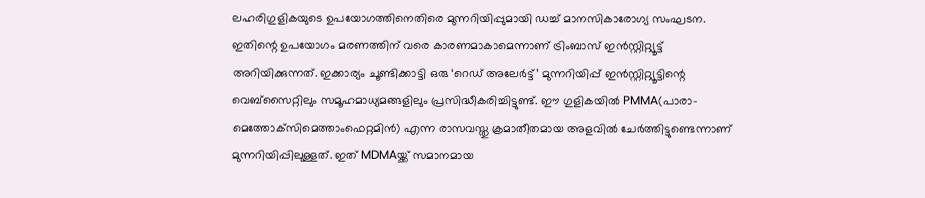ലഹരിഗുളികയുടെ ഉപയോഗത്തിനെതിരെ മുന്നറിയിപ്പുമായി ഡച്ച് മാനസികാരോഗ്യ സംഘടന. ഇതിന്റെ ഉപയോഗം മരണത്തിന് വരെ കാരണമാകാമെന്നാണ് ട്രിംബാസ് ഇന്‍സ്റ്റിറ്റ്യൂട്ട് അറിയിക്കുന്നത്. ഇക്കാര്യം ചൂണ്ടിക്കാട്ടി ഒരു ‘റെഡ് അലേര്‍ട്ട്’ മുന്നറിയിപ്പ് ഇന്‍സ്റ്റിറ്റ്യൂട്ടിന്റെ വെബ്‌സൈറ്റിലും സമൂഹമാധ്യമങ്ങളിലും പ്രസിദ്ധീകരിച്ചിട്ടുണ്ട്. ഈ ഗുളികയില്‍ PMMA(പാരാ-മെത്തോക്‌സിമെത്താംഫെറ്റമിന്‍) എന്ന രാസവസ്തു ക്രമാതീതമായ അളവില്‍ ചേര്‍ത്തിട്ടുണ്ടെന്നാണ് മുന്നറിയിപ്പിലുള്ളത്. ഇത് MDMAയ്ക്ക് സമാനമായ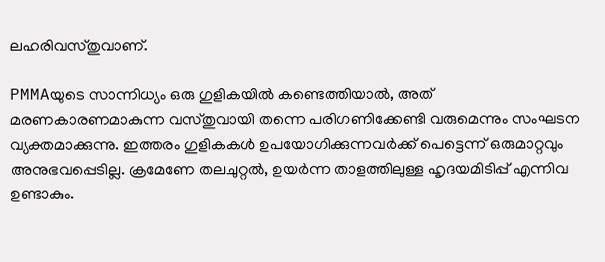ലഹരിവസ്തുവാണ്.

PMMAയുടെ സാന്നിധ്യം ഒരു ഗുളികയില്‍ കണ്ടെത്തിയാല്‍, അത് മരണകാരണമാകുന്ന വസ്തുവായി തന്നെ പരിഗണിക്കേണ്ടി വരുമെന്നും സംഘടന വ്യക്തമാക്കുന്നു. ഇത്തരം ഗുളികകള്‍ ഉപയോഗിക്കുന്നവര്‍ക്ക് പെട്ടെന്ന് ഒരുമാറ്റവും അനുഭവപ്പെടില്ല. ക്രമേണേ തലചുറ്റൽ, ഉയർന്ന താളത്തിലുള്ള ഹൃദയമിടിപ്പ് എന്നിവ ഉണ്ടാകും.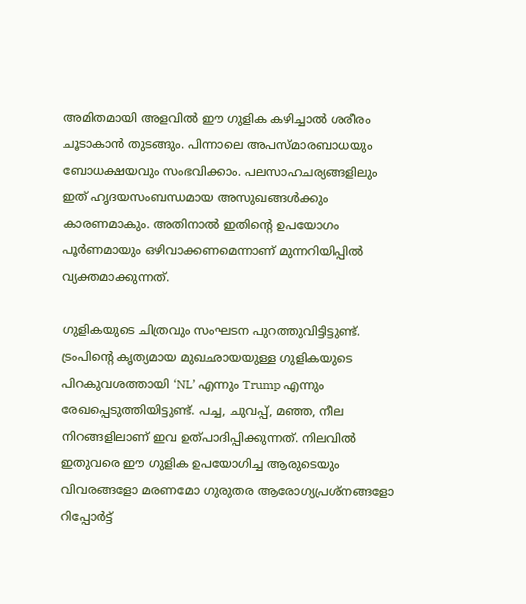അമിതമായി അളവിൽ ഈ ഗുളിക കഴിച്ചാല്‍ ശരീരം ചൂടാകാന്‍ തുടങ്ങും. പിന്നാലെ അപസ്മാരബാധയും ബോധക്ഷയവും സംഭവിക്കാം. പലസാഹചര്യങ്ങളിലും ഇത് ഹൃദയസംബന്ധമായ അസുഖങ്ങൾക്കും കാരണമാകും. അതിനാല്‍ ഇതിന്റെ ഉപയോഗം പൂർണമായും ഒഴിവാക്കണമെന്നാണ് മുന്നറിയിപ്പില്‍ വ്യക്തമാക്കുന്നത്.

ഗുളികയുടെ ചിത്രവും സംഘടന പുറത്തുവിട്ടിട്ടുണ്ട്. ട്രംപിന്റെ കൃത്യമായ മുഖഛായയുള്ള ഗുളികയുടെ പിറകുവശത്തായി ‘NL’ എന്നും Trump എന്നും രേഖപ്പെടുത്തിയിട്ടുണ്ട്. പച്ച, ചുവപ്പ്, മഞ്ഞ, നീല നിറങ്ങളിലാണ് ഇവ ഉത്പാദിപ്പിക്കുന്നത്. നിലവില്‍ ഇതുവരെ ഈ ഗുളിക ഉപയോഗിച്ച ആരുടെയും വിവരങ്ങളോ മരണമോ ഗുരുതര ആരോഗ്യപ്രശ്‌നങ്ങളോ റിപ്പോര്‍ട്ട്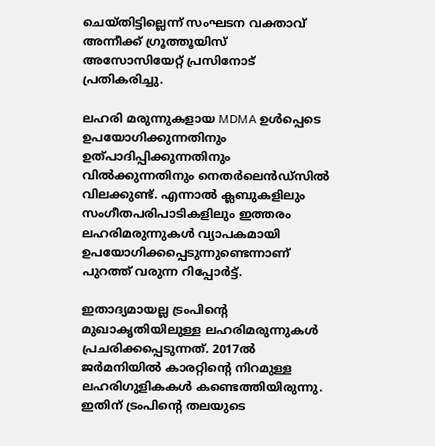ചെയ്തിട്ടില്ലെന്ന് സംഘടന വക്താവ് അന്നീക്ക് ഗ്രൂത്തൂയിസ് അസോസിയേറ്റ് പ്രസിനോട് പ്രതികരിച്ചു.

ലഹരി മരുന്നുകളായ MDMA ഉള്‍പ്പെടെ ഉപയോഗിക്കുന്നതിനും ഉത്പാദിപ്പിക്കുന്നതിനും വില്‍ക്കുന്നതിനും നെതര്‍ലെന്‍ഡ്‌സില്‍ വിലക്കുണ്ട്. എന്നാല്‍ ക്ലബുകളിലും സംഗീതപരിപാടികളിലും ഇത്തരം ലഹരിമരുന്നുകള്‍ വ്യാപകമായി ഉപയോഗിക്കപ്പെടുന്നുണ്ടെന്നാണ് പുറത്ത് വരുന്ന റിപ്പോര്‍ട്ട്.

ഇതാദ്യമായല്ല ട്രംപിന്റെ മുഖാകൃതിയിലുള്ള ലഹരിമരുന്നുകള്‍ പ്രചരിക്കപ്പെടുന്നത്. 2017ല്‍ ജര്‍മനിയില്‍ കാരറ്റിന്റെ നിറമുള്ള ലഹരിഗുളികകള്‍ കണ്ടെത്തിയിരുന്നു. ഇതിന് ട്രംപിന്റെ തലയുടെ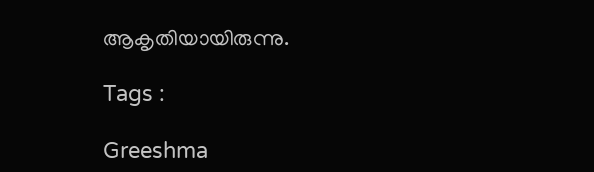ആകൃതിയായിരുന്നു.

Tags :

Greeshma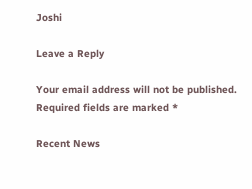Joshi

Leave a Reply

Your email address will not be published. Required fields are marked *

Recent News